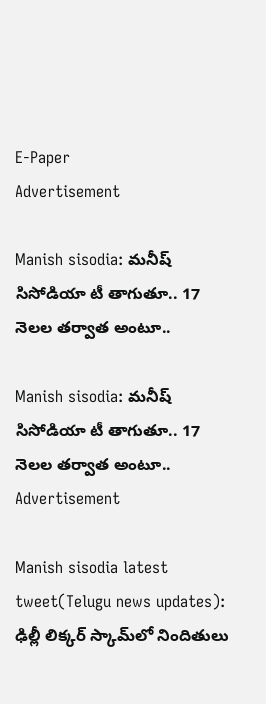E-Paper
Advertisement

Manish sisodia: మనీష్ సిసోడియా టీ తాగుతూ.. 17 నెలల తర్వాత అంటూ..

Manish sisodia: మనీష్ సిసోడియా టీ తాగుతూ.. 17 నెలల తర్వాత అంటూ..
Advertisement

Manish sisodia latest tweet(Telugu news updates): ఢిల్లీ లిక్కర్ స్కామ్‌లో నిందితులు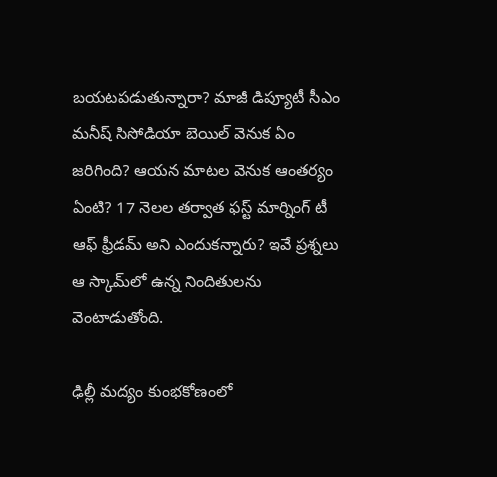బయటపడుతున్నారా? మాజీ డిప్యూటీ సీఎం మనీష్ సిసోడియా బెయిల్ వెనుక ఏం జరిగింది? ఆయన మాటల వెనుక ఆంతర్యం ఏంటి? 17 నెలల తర్వాత ఫస్ట్ మార్నింగ్ టీ ఆఫ్ ఫ్రీడమ్ అని ఎందుకన్నారు? ఇవే ప్రశ్నలు ఆ స్కామ్‌లో ఉన్న నిందితులను వెంటాడుతోంది.

ఢిల్లీ మద్యం కుంభకోణంలో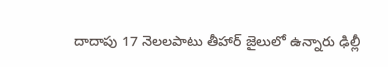దాదాపు 17 నెలలపాటు తీహార్ జైలులో ఉన్నారు ఢిల్లీ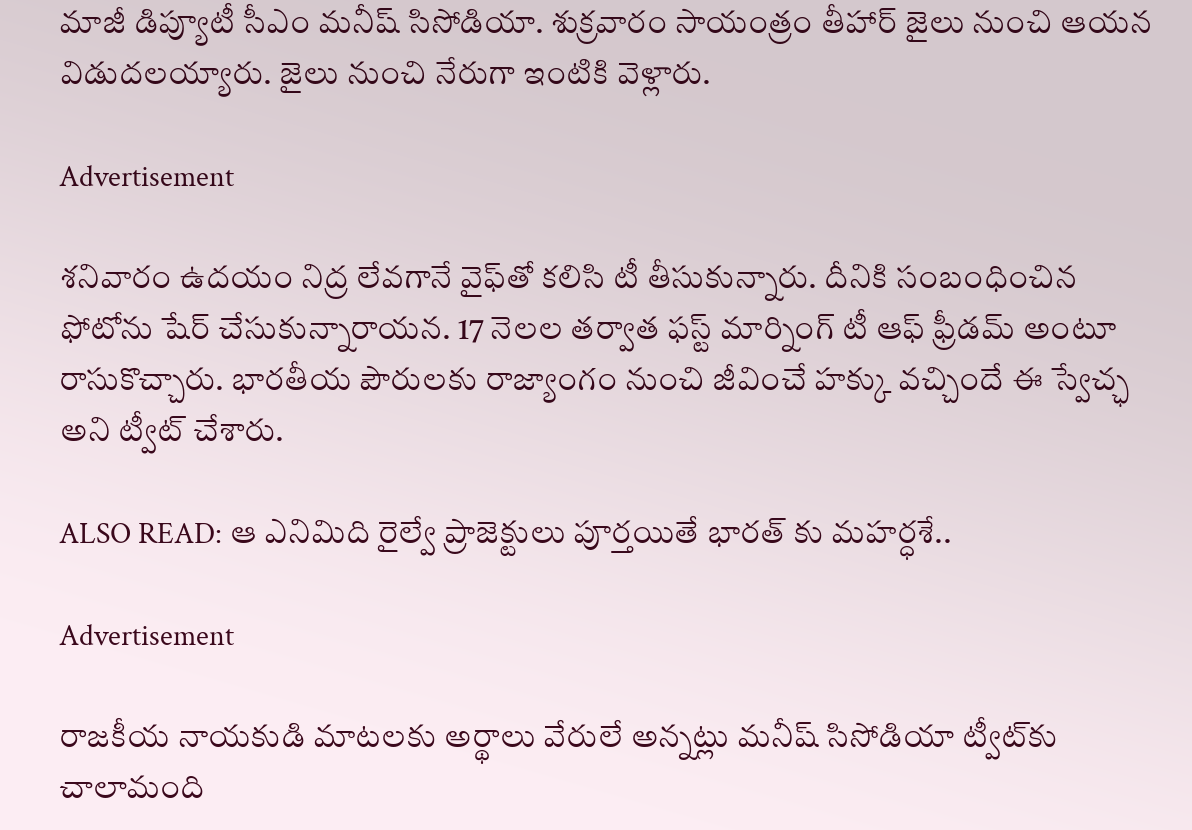మాజీ డిప్యూటీ సీఎం మనీష్ సిసోడియా. శుక్రవారం సాయంత్రం తీహార్ జైలు నుంచి ఆయన విడుదలయ్యారు. జైలు నుంచి నేరుగా ఇంటికి వెళ్లారు.

Advertisement

శనివారం ఉదయం నిద్ర లేవగానే వైఫ్‌తో కలిసి టీ తీసుకున్నారు. దీనికి సంబంధించిన ఫోటోను షేర్ చేసుకున్నారాయన. 17 నెలల తర్వాత ఫస్ట్ మార్నింగ్ టీ ఆఫ్ ఫ్రీడమ్ అంటూ రాసుకొచ్చారు. భారతీయ పౌరులకు రాజ్యాంగం నుంచి జీవించే హక్కు వచ్చిందే ఈ స్వేచ్ఛ అని ట్వీట్ చేశారు.

ALSO READ: ఆ ఎనిమిది రైల్వే ప్రాజెక్టులు పూర్తయితే భారత్ కు మహర్ధశే..

Advertisement

రాజకీయ నాయకుడి మాటలకు అర్థాలు వేరులే అన్నట్లు మనీష్ సిసోడియా ట్వీట్‌కు చాలామంది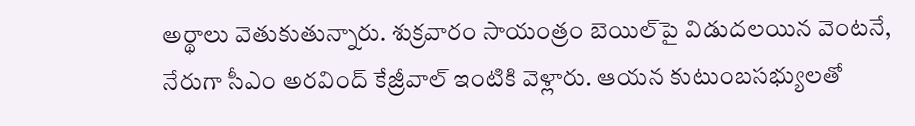అర్థాలు వెతుకుతున్నారు. శుక్రవారం సాయంత్రం బెయిల్‌పై విడుదలయిన వెంటనే, నేరుగా సీఎం అరవింద్ కేజ్రీవాల్ ఇంటికి వెళ్లారు. ఆయన కుటుంబసభ్యులతో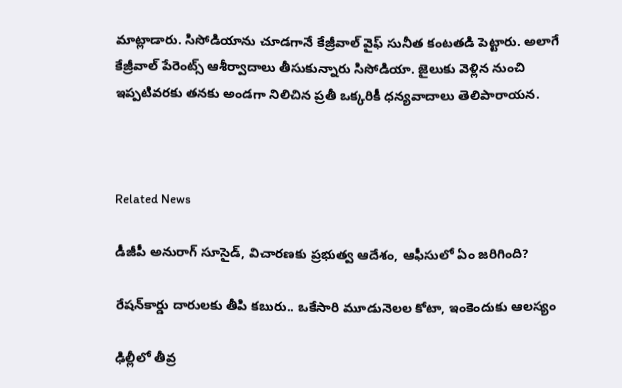మాట్లాడారు. సిసోడియాను చూడగానే కేజ్రీవాల్ వైఫ్ సునీత కంటతడి పెట్టారు. అలాగే కేజ్రీవాల్ పేరెంట్స్ ఆశీర్వాదాలు తీసుకున్నారు సిసోడియా. జైలుకు వెళ్లిన నుంచి ఇప్పటివరకు తనకు అండగా నిలిచిన ప్రతీ ఒక్కరికీ ధన్యవాదాలు తెలిపారాయన.



Related News

డీజీపీ అనురాగ్‌ సూసైడ్‌, విచారణకు ప్రభుత్వ ఆదేశం, ఆఫీసులో ఏం జరిగింది?

రేషన్‌కార్డు దారులకు తీపి కబురు.. ఒకేసారి మూడునెలల కోటా, ఇంకెందుకు ఆలస్యం

ఢిల్లీలో తీవ్ర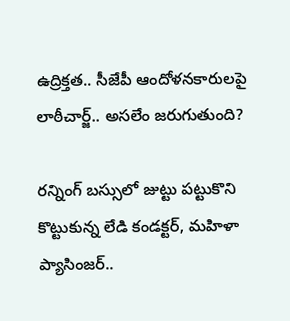ఉద్రిక్తత.. సీజేపీ ఆందోళనకారులపై లాఠీచార్జ్.. అసలేం జరుగుతుంది?

రన్నింగ్‌ బస్సులో జుట్టు పట్టుకొని కొట్టుకున్న లేడి కండక్టర్, మహిళా ప్యాసింజర్..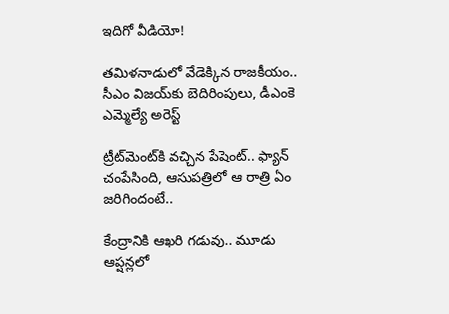ఇదిగో వీడియో!

తమిళనాడులో వేడెక్కిన రాజకీయం.. సీఎం విజయ్‌కు బెదిరింపులు, డీఎంకె ఎమ్మెల్యే అరెస్ట్

ట్రీట్‌మెంట్‌కి వచ్చిన పేషెంట్.. ఫ్యాన్ చంపేసింది, ఆసుపత్రిలో ఆ రాత్రి ఏం జరిగిందంటే..

కేంద్రానికి ఆఖరి గడువు.. మూడు ఆప్షన్లలో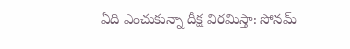ఏది ఎంచుకున్నా దీక్ష విరమిస్తా: సోనమ్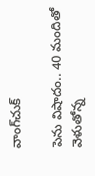వాంగ్‌చుక్

పెను విషాదం.. 40 మందితో వెళుతోన్న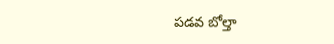ప‌డ‌వ బోల్తా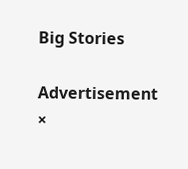Big Stories

Advertisement
×